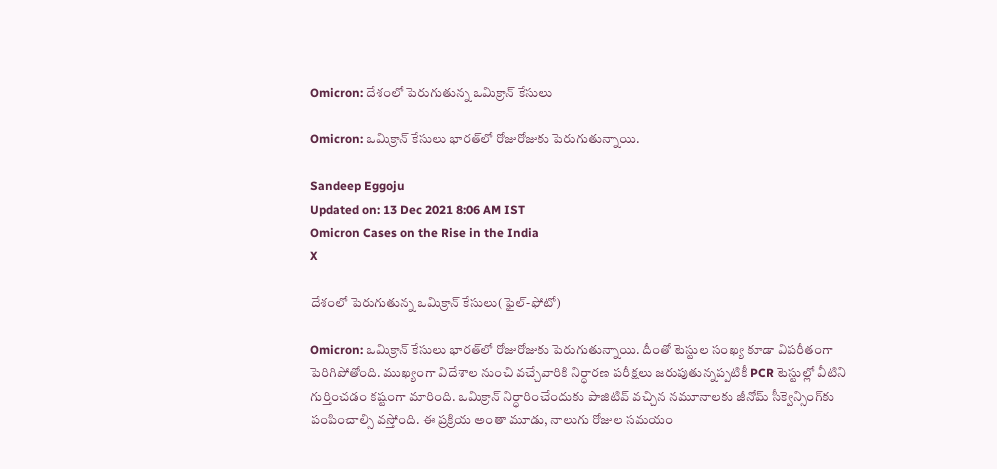Omicron: దేశంలో పెరుగుతున్న ఒమిక్రాన్ కేసులు

Omicron: ఒమిక్రాన్ కేసులు భారత్‌లో రోజురోజుకు పెరుగుతున్నాయి.

Sandeep Eggoju
Updated on: 13 Dec 2021 8:06 AM IST
Omicron Cases on the Rise in the India
X

దేశంలో పెరుగుతున్న ఒమిక్రాన్ కేసులు(ఫైల్-ఫోటో)

Omicron: ఒమిక్రాన్ కేసులు భారత్‌లో రోజురోజుకు పెరుగుతున్నాయి. దీంతో టెస్టుల సంఖ్య కూడా విపరీతంగా పెరిగిపోతోంది. ముఖ్యంగా విదేశాల నుంచి వచ్చేవారికి నిర్ధారణ పరీక్షలు జరుపుతున్నప్పటికీ PCR టెస్టుల్లో వీటిని గుర్తించడం కష్టంగా మారింది. ఒమిక్రాన్ నిర్ధారించేందుకు పాజిటివ్ వచ్చిన నమూనాలకు జీనోమ్ సీక్వెన్సింగ్‌కు పంపించాల్సి వస్తోంది. ఈ ప్రక్రియ అంతా మూడు, నాలుగు రోజుల సమయం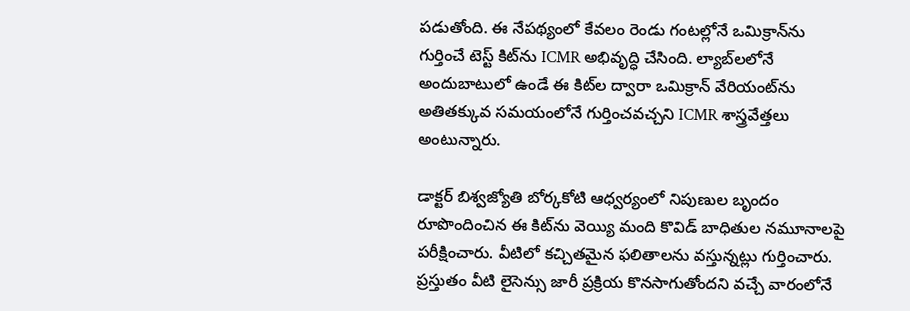పడుతోంది. ఈ నేపథ్యంలో కేవలం రెండు గంటల్లోనే ఒమిక్రాన్‌ను గుర్తించే టెస్ట్ కిట్‌ను ICMR అభివృద్ధి చేసింది. ల్యాబ్‌లలోనే అందుబాటులో ఉండే ఈ కిట్‌ల ద్వారా ఒమిక్రాన్ వేరియంట్‌ను అతితక్కువ సమయంలోనే గుర్తించవచ్చని ICMR శాస్త్రవేత్తలు అంటున్నారు.

డాక్టర్‌ బిశ్వజ్యోతి బోర్కకోటి ఆధ్వర్యంలో నిపుణుల బృందం రూపొందించిన ఈ కిట్‌ను వెయ్యి మంది కొవిడ్‌ బాధితుల నమూనాలపై పరీక్షించారు. వీటిలో కచ్చితమైన ఫలితాలను వస్తున్నట్లు గుర్తించారు. ప్రస్తుతం వీటి లైసెన్సు జారీ ప్రక్రియ కొనసాగుతోందని వచ్చే వారంలోనే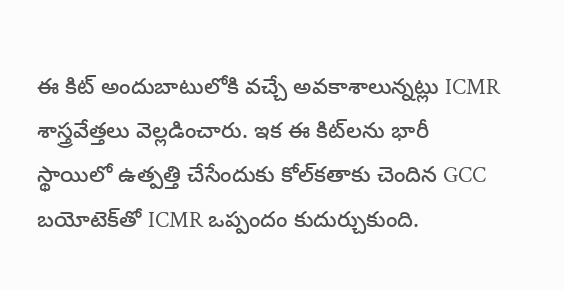ఈ కిట్‌ అందుబాటులోకి వచ్చే అవకాశాలున్నట్లు ICMR శాస్త్రవేత్తలు వెల్లడించారు. ఇక ఈ కిట్‌లను భారీ స్థాయిలో ఉత్పత్తి చేసేందుకు కోల్‌కతాకు చెందిన GCC బయోటెక్‌తో ICMR ఒప్పందం కుదుర్చుకుంది.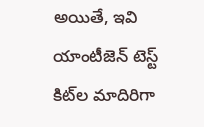అయితే, ఇవి యాంటీజెన్‌ టెస్ట్‌ కిట్‌ల మాదిరిగా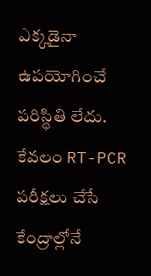ఎక్కడైనా ఉపయోగించే పరిస్థితి లేదు. కేవలం RT-PCR పరీక్షలు చేసే కేంద్రాల్లోనే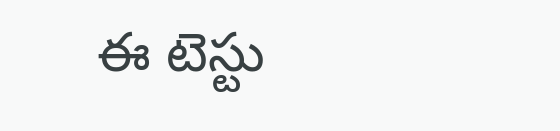ఈ టెస్టు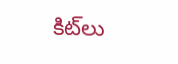కిట్‌లు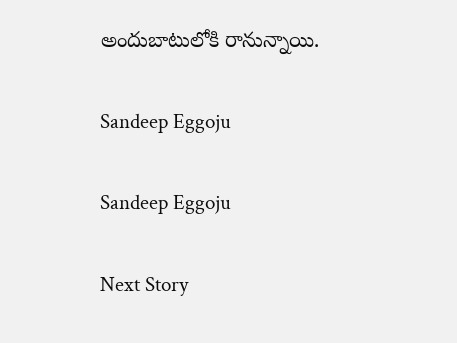అందుబాటులోకి రానున్నాయి.

Sandeep Eggoju

Sandeep Eggoju

Next Story